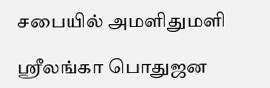சபையில் அமளிதுமளி

ஸ்ரீலங்கா பொதுஜன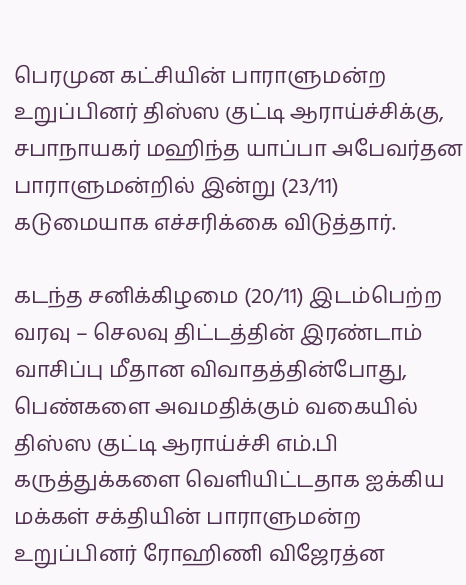பெரமுன கட்சியின் பாராளுமன்ற உறுப்பினர் திஸ்ஸ குட்டி ஆராய்ச்சிக்கு, சபாநாயகர் மஹிந்த யாப்பா அபேவர்தன பாராளுமன்றில் இன்று (23/11) கடுமையாக எச்சரிக்கை விடுத்தார்.

கடந்த சனிக்கிழமை (20/11) இடம்பெற்ற வரவு – செலவு திட்டத்தின் இரண்டாம் வாசிப்பு மீதான விவாதத்தின்போது, பெண்களை அவமதிக்கும் வகையில் திஸ்ஸ குட்டி ஆராய்ச்சி எம்.பி கருத்துக்களை வெளியிட்டதாக ஐக்கிய மக்கள் சக்தியின் பாராளுமன்ற உறுப்பினர் ரோஹிணி விஜேரத்ன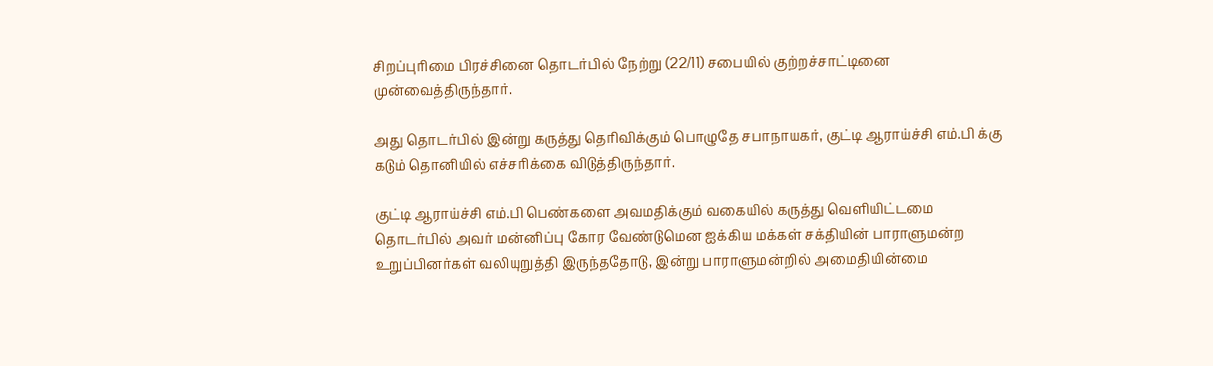சிறப்புரிமை பிரச்சினை தொடர்பில் நேற்று (22/11) சபையில் குற்றச்சாட்டினை முன்வைத்திருந்தார்.

அது தொடர்பில் இன்று கருத்து தெரிவிக்கும் பொழுதே சபாநாயகர், குட்டி ஆராய்ச்சி எம்.பி க்கு கடும் தொனியில் எச்சரிக்கை விடுத்திருந்தார்.

குட்டி ஆராய்ச்சி எம்.பி பெண்களை அவமதிக்கும் வகையில் கருத்து வெளியிட்டமை தொடர்பில் அவர் மன்னிப்பு கோர வேண்டுமென ஐக்கிய மக்கள் சக்தியின் பாராளுமன்ற உறுப்பினர்கள் வலியுறுத்தி இருந்ததோடு, இன்று பாராளுமன்றில் அமைதியின்மை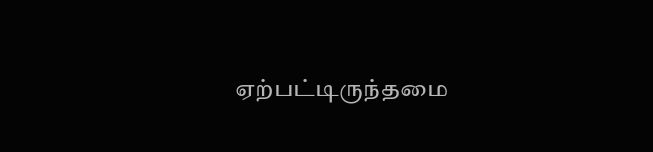ஏற்பட்டிருந்தமை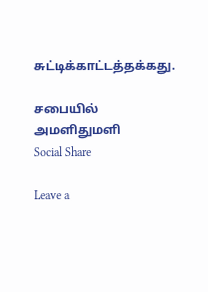சுட்டிக்காட்டத்தக்கது.

சபையில் அமளிதுமளி
Social Share

Leave a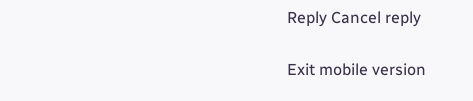Reply Cancel reply

Exit mobile version